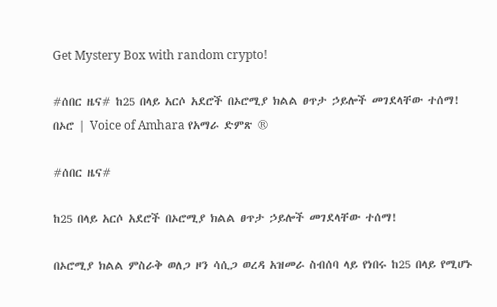Get Mystery Box with random crypto!

#ሰበር ዜና# ከ25 በላይ አርሶ አደሮች በኦሮሚያ ክልል ፀጥታ ኃይሎች መገደላቸው ተሰማ! በኦሮ | Voice of Amhara የአማራ ድምጽ ®

#ሰበር ዜና#

ከ25 በላይ አርሶ አደሮች በኦሮሚያ ክልል ፀጥታ ኃይሎች መገደላቸው ተሰማ!

በኦሮሚያ ክልል ምስራቅ ወለጋ ዞን ሳሲጋ ወረዳ አዝመራ ስብሰባ ላይ የነበሩ ከ25 በላይ የሚሆኑ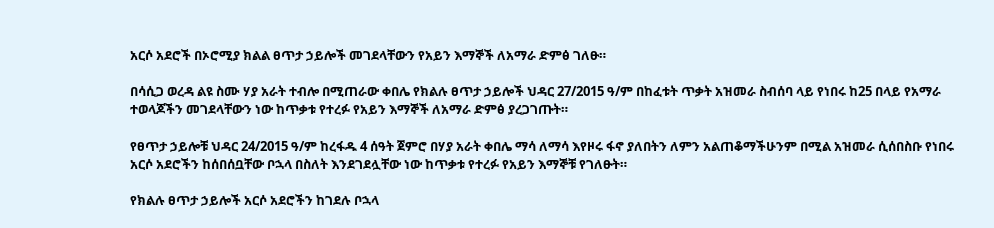አርሶ አደሮች በኦሮሚያ ክልል ፀጥታ ኃይሎች መገደላቸውን የአይን እማኞች ለአማራ ድምፅ ገለፁ።

በሳሲጋ ወረዳ ልዩ ስሙ ሃያ አራት ተብሎ በሚጠራው ቀበሌ የክልሉ ፀጥታ ኃይሎች ህዳር 27/2015 ዓ/ም በከፈቱት ጥቃት አዝመራ ስብሰባ ላይ የነበሩ ከ25 በላይ የአማራ ተወላጆችን መገደላቸውን ነው ከጥቃቱ የተረፉ የአይን እማኞች ለአማራ ድምፅ ያረጋገጡት።

የፀጥታ ኃይሎቹ ህዳር 24/2015 ዓ/ም ከረፋዱ 4 ሰዓት ጀምሮ በሃያ አራት ቀበሌ ማሳ ለማሳ እየዞሩ ፋኖ ያለበትን ለምን አልጠቆማችሁንም በሚል አዝመራ ሲሰበስቡ የነበሩ አርሶ አደሮችን ከሰበሰቧቸው ቦኋላ በስለት እንደገደሏቸው ነው ከጥቃቱ የተረፉ የአይን እማኞቹ የገለፁት።

የክልሉ ፀጥታ ኃይሎች አርሶ አደሮችን ከገደሉ ቦኋላ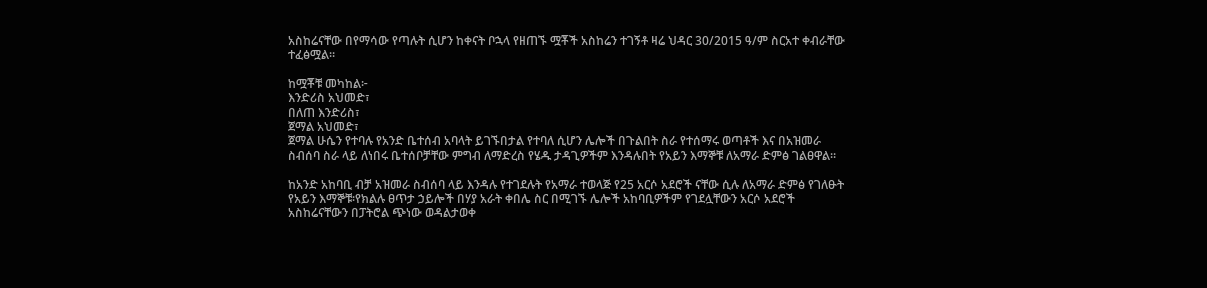አስከሬናቸው በየማሳው የጣሉት ሲሆን ከቀናት ቦኋላ የዘጠኙ ሟቾች አስከሬን ተገኝቶ ዛሬ ህዳር 30/2015 ዓ/ም ስርአተ ቀብራቸው ተፈፅሟል።

ከሟቾቹ መካከል፦
እንድሪስ አህመድ፣
በለጠ እንድሪስ፣
ጀማል አህመድ፣
ጀማል ሁሴን የተባሉ የአንድ ቤተሰብ አባላት ይገኙበታል የተባለ ሲሆን ሌሎች በጉልበት ስራ የተሰማሩ ወጣቶች እና በአዝመራ ስብሰባ ስራ ላይ ለነበሩ ቤተሰቦቻቸው ምግብ ለማድረስ የሄዱ ታዳጊዎችም እንዳሉበት የአይን እማኞቹ ለአማራ ድምፅ ገልፀዋል።

ከአንድ አከባቢ ብቻ አዝመራ ስብሰባ ላይ እንዳሉ የተገደሉት የአማራ ተወላጅ የ25 አርሶ አደሮች ናቸው ሲሉ ለአማራ ድምፅ የገለፁት የአይን እማኞቹ፡የክልሉ ፀጥታ ኃይሎች በሃያ አራት ቀበሌ ስር በሚገኙ ሌሎች አከባቢዎችም የገደሏቸውን አርሶ አደሮች አስከሬናቸውን በፓትሮል ጭነው ወዳልታወቀ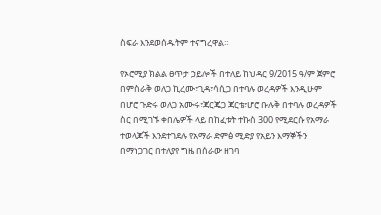ስፍራ እንደወሰዱትም ተናግረዋል።

የኦሮሚያ ክልል ፀጥታ ኃይሎች በተለይ ከህዳር 9/2015 ዓ/ም ጀምሮ በምስራቅ ወለጋ ኪረሙ፣ጊዳ፣ሳሲጋ በተባሉ ወረዳዎች እንዲሁም በሆሮ ጉድሩ ወለጋ አሙሩ፣ጃርጄጋ ጃርቴ፣ሆሮ ቡሉቅ በተባሉ ወረዳዎች ስር በሚገኙ ቀበሌዎች ላይ በከፈቱት ተኩስ 300 የሚደርሱ የአማራ ተወላጆች እንደተገደሉ የአማራ ድምፅ ሚድያ የአይን እማኞችን በማነጋገር በተለያየ ግዜ በሰራው ዘገባ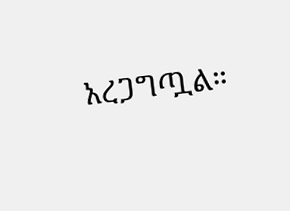አረጋግጧል።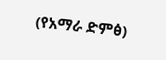(የአማራ ድምፅ)